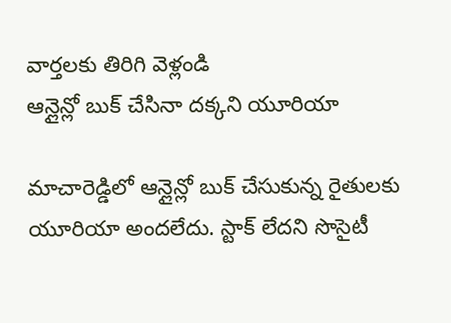వార్తలకు తిరిగి వెళ్లండి
ఆన్లైన్లో బుక్ చేసినా దక్కని యూరియా

మాచారెడ్డిలో ఆన్లైన్లో బుక్ చేసుకున్న రైతులకు యూరియా అందలేదు. స్టాక్ లేదని సొసైటీ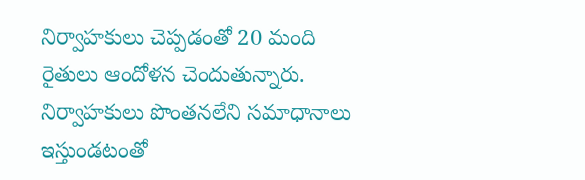నిర్వాహకులు చెప్పడంతో 20 మంది రైతులు ఆందోళన చెందుతున్నారు.
నిర్వాహకులు పొంతనలేని సమాధానాలు ఇస్తుండటంతో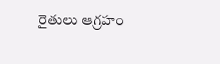రైతులు ఆగ్రహం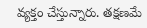వ్యక్తం చేస్తున్నారు. తక్షణమే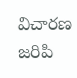విచారణ జరిపి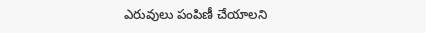ఎరువులు పంపిణీ చేయాలని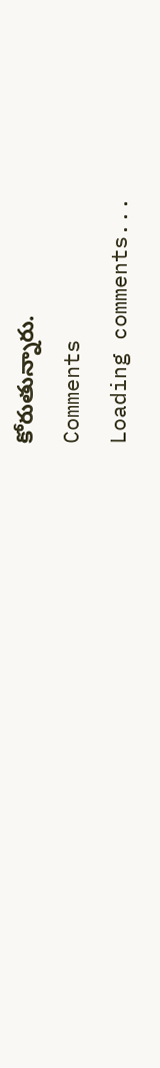కోరుతున్నారు.
Comments
Loading comments...